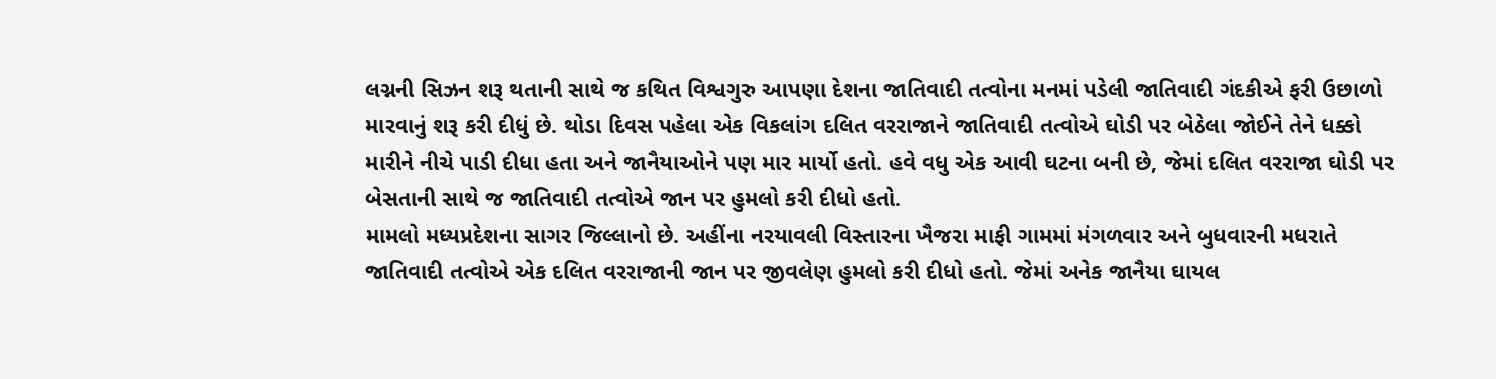લગ્નની સિઝન શરૂ થતાની સાથે જ કથિત વિશ્વગુરુ આપણા દેશના જાતિવાદી તત્વોના મનમાં પડેલી જાતિવાદી ગંદકીએ ફરી ઉછાળો મારવાનું શરૂ કરી દીધું છે. થોડા દિવસ પહેલા એક વિકલાંગ દલિત વરરાજાને જાતિવાદી તત્વોએ ઘોડી પર બેઠેલા જોઈને તેને ધક્કો મારીને નીચે પાડી દીધા હતા અને જાનૈયાઓને પણ માર માર્યો હતો. હવે વધુ એક આવી ઘટના બની છે, જેમાં દલિત વરરાજા ઘોડી પર બેસતાની સાથે જ જાતિવાદી તત્વોએ જાન પર હુમલો કરી દીધો હતો.
મામલો મધ્યપ્રદેશના સાગર જિલ્લાનો છે. અહીંના નરયાવલી વિસ્તારના ખૈજરા માફી ગામમાં મંગળવાર અને બુધવારની મધરાતે જાતિવાદી તત્વોએ એક દલિત વરરાજાની જાન પર જીવલેણ હુમલો કરી દીધો હતો. જેમાં અનેક જાનૈયા ઘાયલ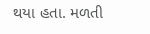થયા હતા. મળતી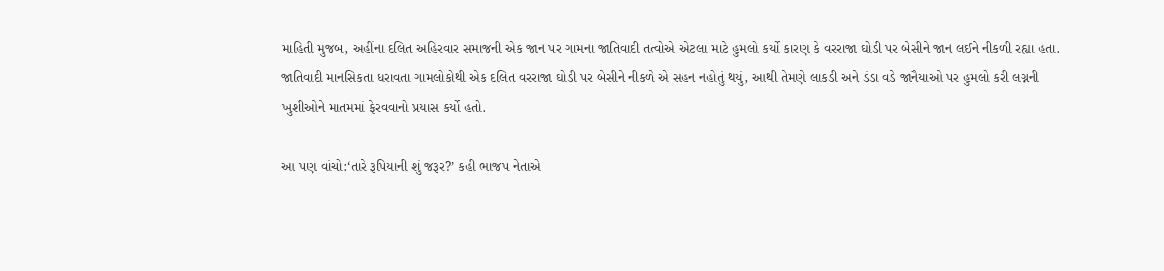માહિતી મુજબ, અહીંના દલિત અહિરવાર સમાજની એક જાન પર ગામના જાતિવાદી તત્વોએ એટલા માટે હુમલો કર્યો કારણ કે વરરાજા ઘોડી પર બેસીને જાન લઈને નીકળી રહ્યા હતા. જાતિવાદી માનસિકતા ધરાવતા ગામલોકોથી એક દલિત વરરાજા ઘોડી પર બેસીને નીકળે એ સહન નહોતું થયું, આથી તેમણે લાકડી અને ડંડા વડે જાનૈયાઓ પર હુમલો કરી લગ્નની ખુશીઓને માતમમાં ફેરવવાનો પ્રયાસ કર્યો હતો.

આ પણ વાંચો:‘તારે રૂપિયાની શું જરૂર?’ કહી ભાજપ નેતાએ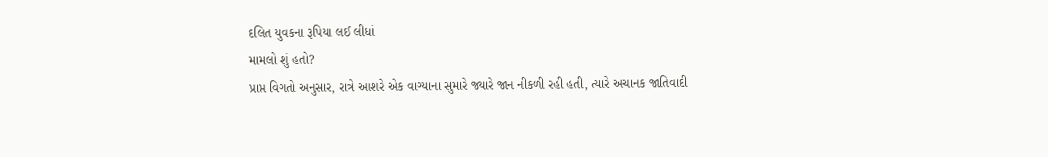દલિત યુવકના રૂપિયા લઈ લીધાં
મામલો શું હતો?
પ્રાપ્ત વિગતો અનુસાર, રાત્રે આશરે એક વાગ્યાના સુમારે જ્યારે જાન નીકળી રહી હતી, ત્યારે અચાનક જાતિવાદી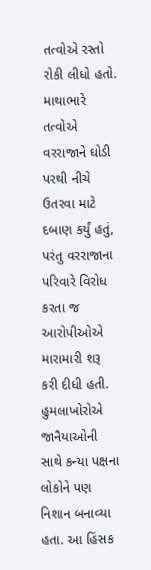તત્વોએ રસ્તો રોકી લીધો હતો. માથાભારે તત્વોએ વરરાજાને ઘોડી પરથી નીચે ઉતરવા માટે દબાણ કર્યું હતું, પરંતુ વરરાજાના પરિવારે વિરોધ કરતા જ આરોપીઓએ મારામારી શરૂ કરી દીધી હતી. હુમલાખોરોએ જાનૈયાઓની સાથે કન્યા પક્ષના લોકોને પણ નિશાન બનાવ્યા હતા. આ હિંસક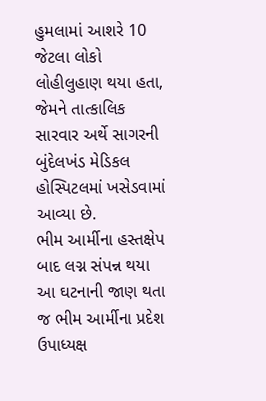હુમલામાં આશરે 10 જેટલા લોકો લોહીલુહાણ થયા હતા, જેમને તાત્કાલિક સારવાર અર્થે સાગરની બુંદેલખંડ મેડિકલ હોસ્પિટલમાં ખસેડવામાં આવ્યા છે.
ભીમ આર્મીના હસ્તક્ષેપ બાદ લગ્ન સંપન્ન થયા
આ ઘટનાની જાણ થતા જ ભીમ આર્મીના પ્રદેશ ઉપાધ્યક્ષ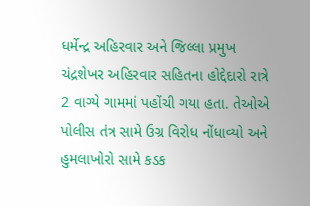ધર્મેન્દ્ર અહિરવાર અને જિલ્લા પ્રમુખ ચંદ્રશેખર અહિરવાર સહિતના હોદ્દેદારો રાત્રે 2 વાગ્યે ગામમાં પહોંચી ગયા હતા. તેઓએ પોલીસ તંત્ર સામે ઉગ્ર વિરોધ નોંધાવ્યો અને હુમલાખોરો સામે કડક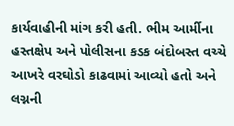કાર્યવાહીની માંગ કરી હતી. ભીમ આર્મીના હસ્તક્ષેપ અને પોલીસના કડક બંદોબસ્ત વચ્ચે આખરે વરઘોડો કાઢવામાં આવ્યો હતો અને લગ્નની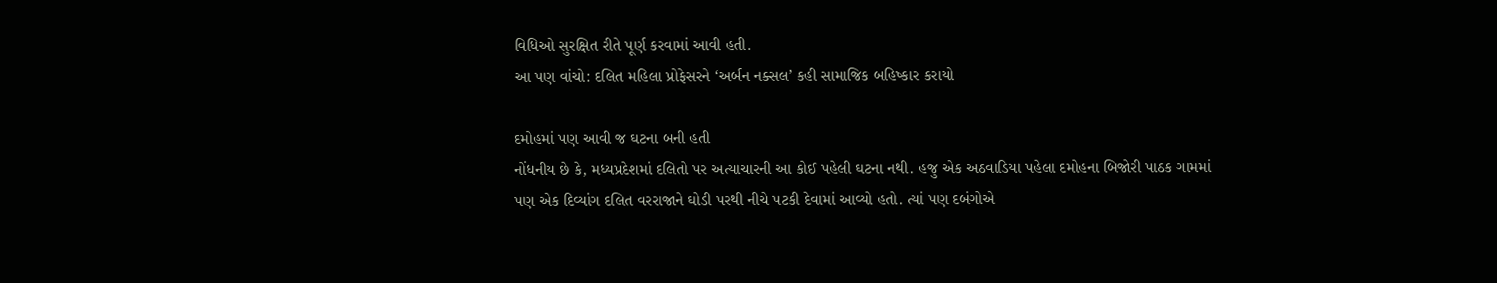વિધિઓ સુરક્ષિત રીતે પૂર્ણ કરવામાં આવી હતી.
આ પણ વાંચો: દલિત મહિલા પ્રોફેસરને ‘અર્બન નક્સલ’ કહી સામાજિક બહિષ્કાર કરાયો

દમોહમાં પણ આવી જ ઘટના બની હતી
નોંધનીય છે કે, મધ્યપ્રદેશમાં દલિતો પર અત્યાચારની આ કોઈ પહેલી ઘટના નથી. હજુ એક અઠવાડિયા પહેલા દમોહના બિજોરી પાઠક ગામમાં પણ એક દિવ્યાંગ દલિત વરરાજાને ઘોડી પરથી નીચે પટકી દેવામાં આવ્યો હતો. ત્યાં પણ દબંગોએ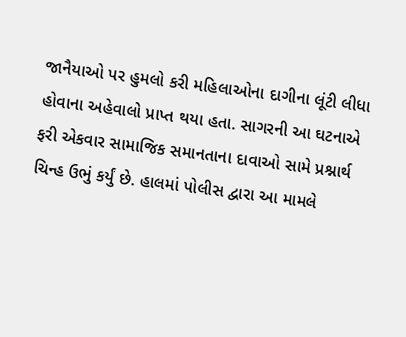જાનૈયાઓ પર હુમલો કરી મહિલાઓના દાગીના લૂંટી લીધા હોવાના અહેવાલો પ્રાપ્ત થયા હતા. સાગરની આ ઘટનાએ ફરી એકવાર સામાજિક સમાનતાના દાવાઓ સામે પ્રશ્નાર્થ ચિન્હ ઉભું કર્યું છે. હાલમાં પોલીસ દ્વારા આ મામલે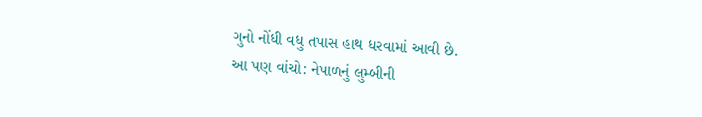ગુનો નોંધી વધુ તપાસ હાથ ધરવામાં આવી છે.
આ પણ વાંચો: નેપાળનું લુમ્બીની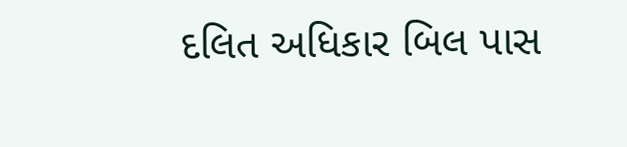દલિત અધિકાર બિલ પાસ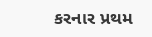કરનાર પ્રથમ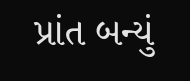પ્રાંત બન્યું